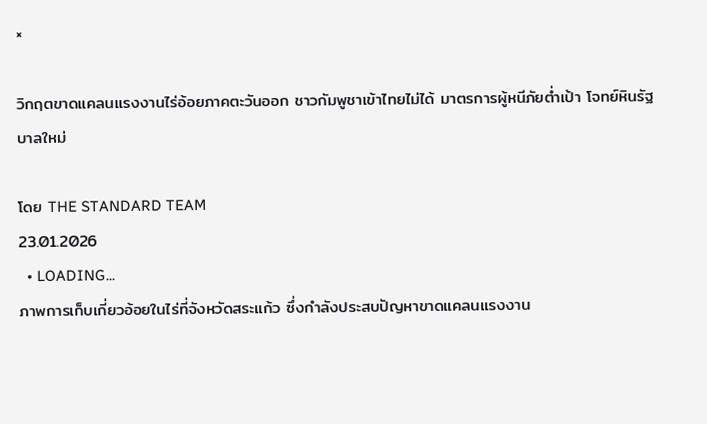×

วิกฤตขาดแคลนแรงงานไร่อ้อยภาคตะวันออก ชาวกัมพูชาเข้าไทยไม่ได้ มาตรการผู้หนีภัยต่ำเป้า โจทย์หินรัฐบาลใหม่

โดย THE STANDARD TEAM
23.01.2026
  • LOADING...
ภาพการเก็บเกี่ยวอ้อยในไร่ที่จังหวัดสระแก้ว ซึ่งกำลังประสบปัญหาขาดแคลนแรงงาน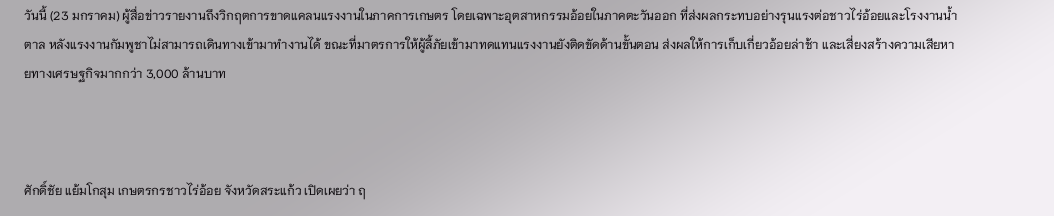วันนี้ (23 มกราคม) ผู้สื่อข่าวรายงานถึงวิกฤตการขาดแคลนแรงงานในภาคการเกษตร โดยเฉพาะอุตสาหกรรมอ้อยในภาคตะวันออก ที่ส่งผลกระทบอย่างรุนแรงต่อชาวไร่อ้อยและโรงงานน้ำตาล หลังแรงงานกัมพูชาไม่สามารถเดินทางเข้ามาทำงานได้ ขณะที่มาตรการให้ผู้ลี้ภัยเข้ามาทดแทนแรงงานยังติดขัดด้านขั้นตอน ส่งผลให้การเก็บเกี่ยวอ้อยล่าช้า และเสี่ยงสร้างความเสียหายทางเศรษฐกิจมากกว่า 3,000 ล้านบาท



ศักดิ์ชัย แย้มโกสุม เกษตรกรชาวไร่อ้อย จังหวัดสระแก้ว เปิดเผยว่า ฤ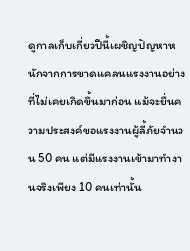ดูกาลเก็บเกี่ยวปีนี้เผชิญปัญหาหนักจากการขาดแคลนแรงงานอย่างที่ไม่เคยเกิดขึ้นมาก่อน แม้จะยื่นความประสงค์ขอแรงงานผู้ลี้ภัยจำนวน 50 คน แต่มีแรงงานเข้ามาทำงานจริงเพียง 10 คนเท่านั้น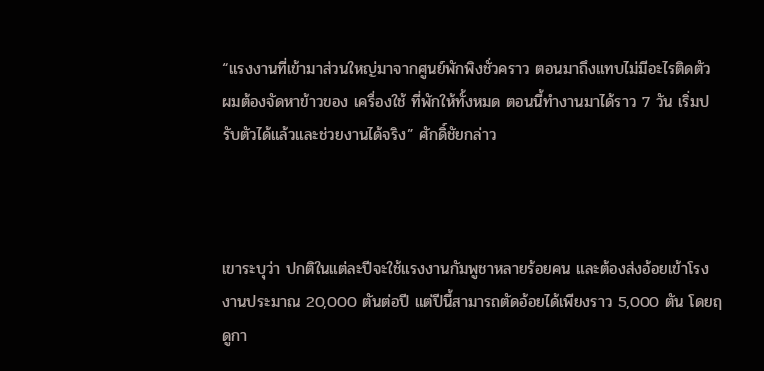“แรงงานที่เข้ามาส่วนใหญ่มาจากศูนย์พักพิงชั่วคราว ตอนมาถึงแทบไม่มีอะไรติดตัว ผมต้องจัดหาข้าวของ เครื่องใช้ ที่พักให้ทั้งหมด ตอนนี้ทำงานมาได้ราว 7 วัน เริ่มปรับตัวได้แล้วและช่วยงานได้จริง” ศักดิ์ชัยกล่าว



เขาระบุว่า ปกติในแต่ละปีจะใช้แรงงานกัมพูชาหลายร้อยคน และต้องส่งอ้อยเข้าโรงงานประมาณ 20,000 ตันต่อปี แต่ปีนี้สามารถตัดอ้อยได้เพียงราว 5,000 ตัน โดยฤดูกา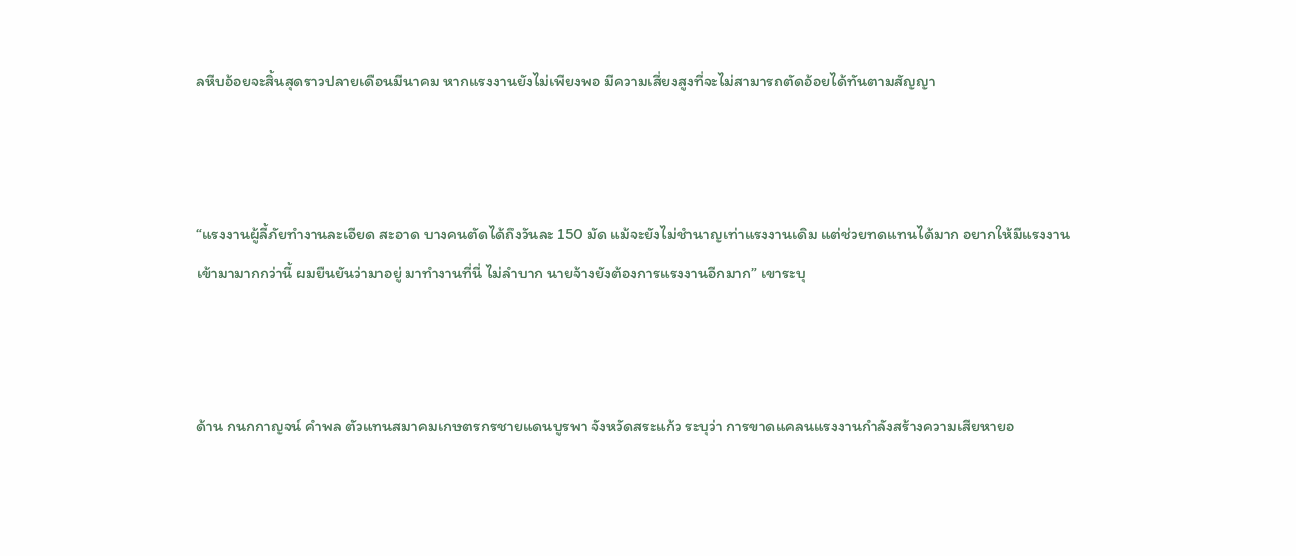ลหีบอ้อยจะสิ้นสุดราวปลายเดือนมีนาคม หากแรงงานยังไม่เพียงพอ มีความเสี่ยงสูงที่จะไม่สามารถตัดอ้อยได้ทันตามสัญญา



“แรงงานผู้ลี้ภัยทำงานละเอียด สะอาด บางคนตัดได้ถึงวันละ 150 มัด แม้จะยังไม่ชำนาญเท่าแรงงานเดิม แต่ช่วยทดแทนได้มาก อยากให้มีแรงงานเข้ามามากกว่านี้ ผมยืนยันว่ามาอยู่ มาทำงานที่นี่ ไม่ลำบาก นายจ้างยังต้องการแรงงานอีกมาก” เขาระบุ



ด้าน กนกกาญจน์ คำพล ตัวแทนสมาคมเกษตรกรชายแดนบูรพา จังหวัดสระแก้ว ระบุว่า การขาดแคลนแรงงานกำลังสร้างความเสียหายอ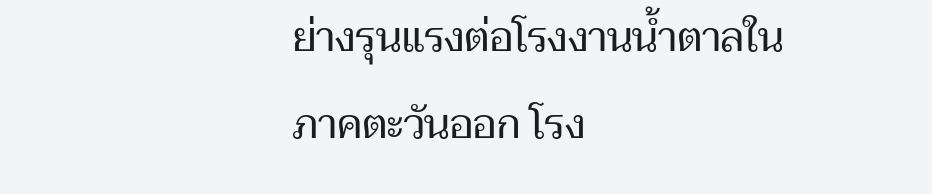ย่างรุนแรงต่อโรงงานน้ำตาลในภาคตะวันออก โรง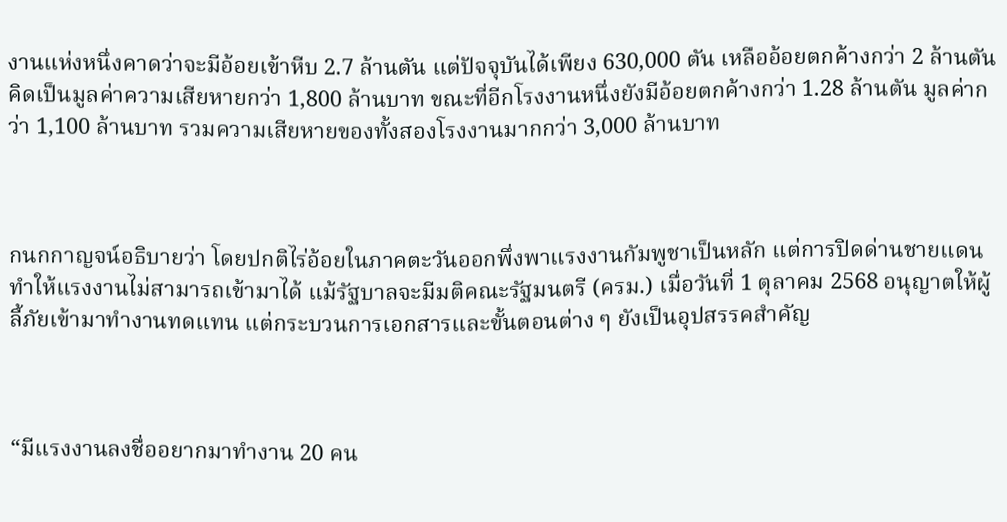งานแห่งหนึ่งคาดว่าจะมีอ้อยเข้าหีบ 2.7 ล้านตัน แต่ปัจจุบันได้เพียง 630,000 ตัน เหลืออ้อยตกค้างกว่า 2 ล้านตัน คิดเป็นมูลค่าความเสียหายกว่า 1,800 ล้านบาท ขณะที่อีกโรงงานหนึ่งยังมีอ้อยตกค้างกว่า 1.28 ล้านตัน มูลค่ากว่า 1,100 ล้านบาท รวมความเสียหายของทั้งสองโรงงานมากกว่า 3,000 ล้านบาท



กนกกาญจน์อธิบายว่า โดยปกติไร่อ้อยในภาคตะวันออกพึ่งพาแรงงานกัมพูชาเป็นหลัก แต่การปิดด่านชายแดนทำให้แรงงานไม่สามารถเข้ามาได้ แม้รัฐบาลจะมีมติคณะรัฐมนตรี (ครม.) เมื่อวันที่ 1 ตุลาคม 2568 อนุญาตให้ผู้ลี้ภัยเข้ามาทำงานทดแทน แต่กระบวนการเอกสารและขั้นตอนต่าง ๆ ยังเป็นอุปสรรคสำคัญ



“มีแรงงานลงชื่ออยากมาทำงาน 20 คน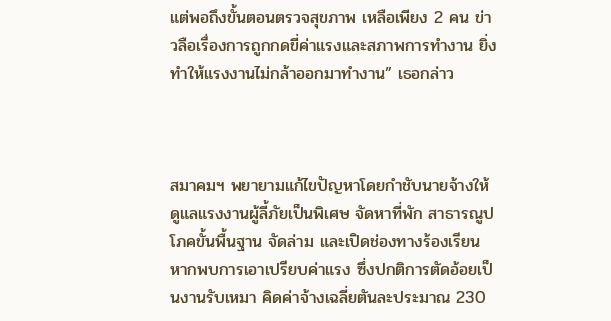แต่พอถึงขั้นตอนตรวจสุขภาพ เหลือเพียง 2 คน ข่าวลือเรื่องการถูกกดขี่ค่าแรงและสภาพการทำงาน ยิ่งทำให้แรงงานไม่กล้าออกมาทำงาน” เธอกล่าว



สมาคมฯ พยายามแก้ไขปัญหาโดยกำชับนายจ้างให้ดูแลแรงงานผู้ลี้ภัยเป็นพิเศษ จัดหาที่พัก สาธารณูปโภคขั้นพื้นฐาน จัดล่าม และเปิดช่องทางร้องเรียน หากพบการเอาเปรียบค่าแรง ซึ่งปกติการตัดอ้อยเป็นงานรับเหมา คิดค่าจ้างเฉลี่ยตันละประมาณ 230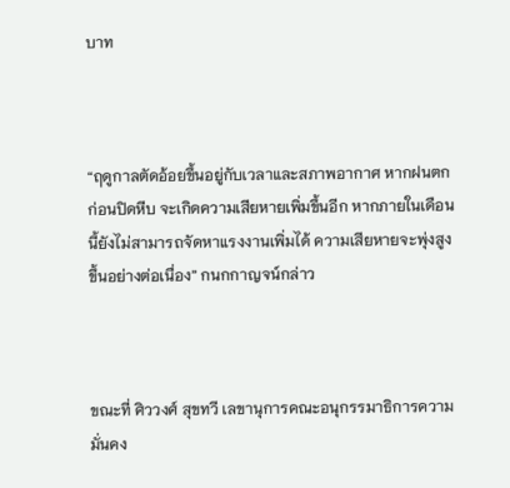บาท



“ฤดูกาลตัดอ้อยขึ้นอยู่กับเวลาและสภาพอากาศ หากฝนตกก่อนปิดหีบ จะเกิดความเสียหายเพิ่มขึ้นอีก หากภายในเดือนนี้ยังไม่สามารถจัดหาแรงงานเพิ่มได้ ความเสียหายจะพุ่งสูงขึ้นอย่างต่อเนื่อง” กนกกาญจน์กล่าว



ขณะที่ ศิววงศ์ สุขทวี เลขานุการคณะอนุกรรมาธิการความมั่นคง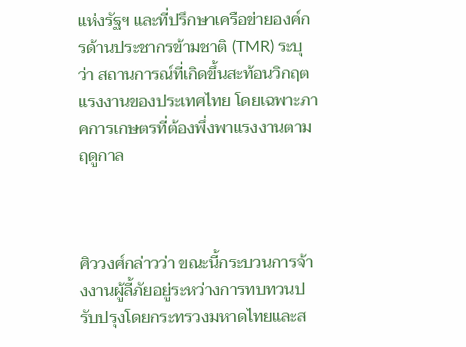แห่งรัฐฯ และที่ปรึกษาเครือข่ายองค์กรด้านประชากรข้ามชาติ (TMR) ระบุว่า สถานการณ์ที่เกิดขึ้นสะท้อนวิกฤตแรงงานของประเทศไทย โดยเฉพาะภาคการเกษตรที่ต้องพึ่งพาแรงงานตามฤดูกาล



ศิววงศ์กล่าวว่า ขณะนี้กระบวนการจ้างงานผู้ลี้ภัยอยู่ระหว่างการทบทวนปรับปรุงโดยกระทรวงมหาดไทยและส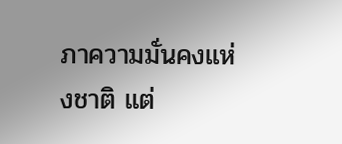ภาความมั่นคงแห่งชาติ แต่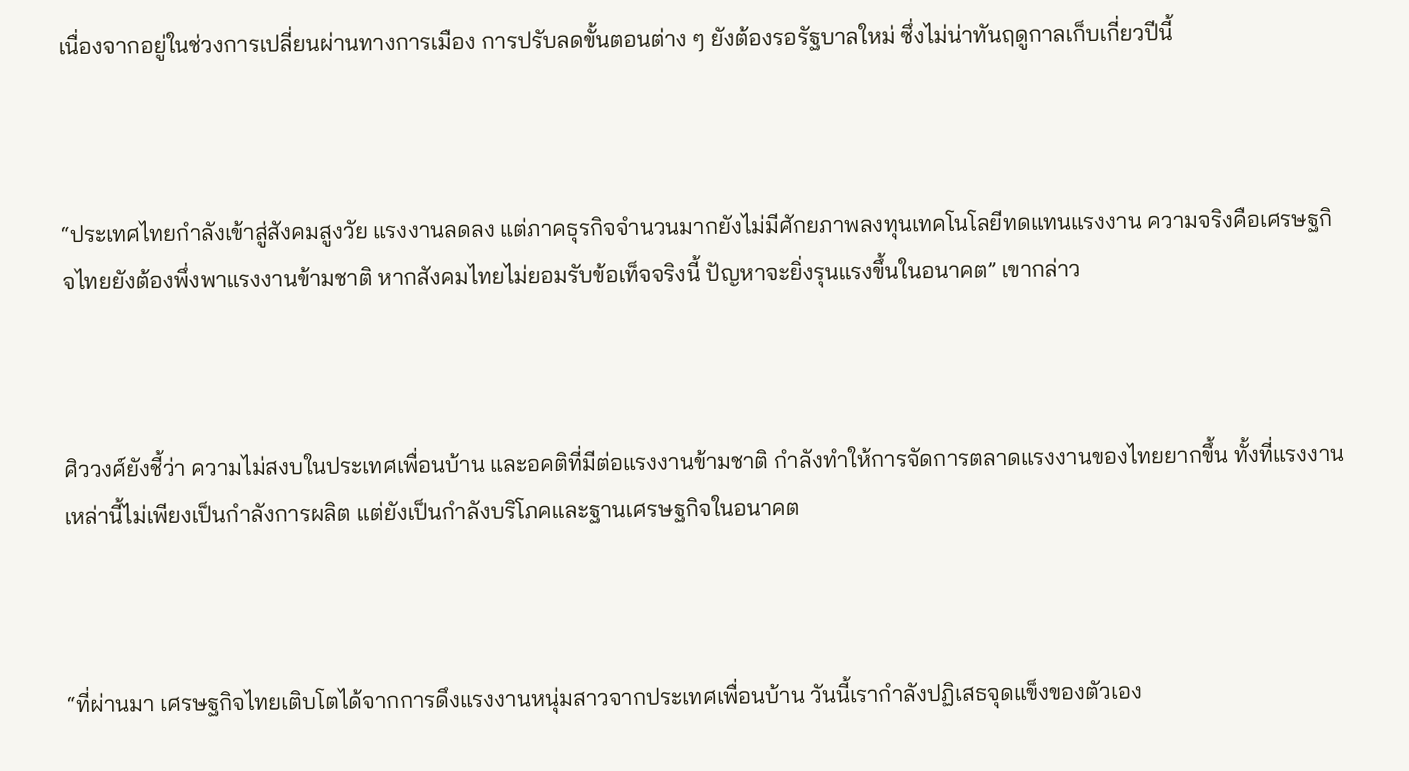เนื่องจากอยู่ในช่วงการเปลี่ยนผ่านทางการเมือง การปรับลดขั้นตอนต่าง ๆ ยังต้องรอรัฐบาลใหม่ ซึ่งไม่น่าทันฤดูกาลเก็บเกี่ยวปีนี้



“ประเทศไทยกำลังเข้าสู่สังคมสูงวัย แรงงานลดลง แต่ภาคธุรกิจจำนวนมากยังไม่มีศักยภาพลงทุนเทคโนโลยีทดแทนแรงงาน ความจริงคือเศรษฐกิจไทยยังต้องพึ่งพาแรงงานข้ามชาติ หากสังคมไทยไม่ยอมรับข้อเท็จจริงนี้ ปัญหาจะยิ่งรุนแรงขึ้นในอนาคต” เขากล่าว



ศิววงศ์ยังชี้ว่า ความไม่สงบในประเทศเพื่อนบ้าน และอคติที่มีต่อแรงงานข้ามชาติ กำลังทำให้การจัดการตลาดแรงงานของไทยยากขึ้น ทั้งที่แรงงานเหล่านี้ไม่เพียงเป็นกำลังการผลิต แต่ยังเป็นกำลังบริโภคและฐานเศรษฐกิจในอนาคต



“ที่ผ่านมา เศรษฐกิจไทยเติบโตได้จากการดึงแรงงานหนุ่มสาวจากประเทศเพื่อนบ้าน วันนี้เรากำลังปฏิเสธจุดแข็งของตัวเอง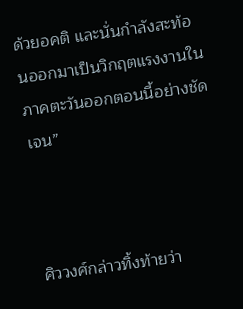ด้วยอคติ และนั่นกำลังสะท้อนออกมาเป็นวิกฤตแรงงานในภาคตะวันออกตอนนี้อย่างชัดเจน”



ศิววงศ์กล่าวทิ้งท้ายว่า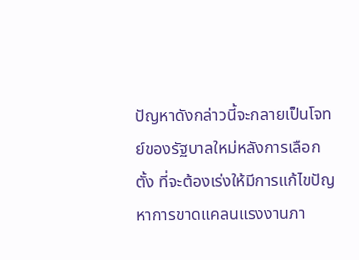ปัญหาดังกล่าวนี้จะกลายเป็นโจทย์ของรัฐบาลใหม่หลังการเลือกตั้ง ที่จะต้องเร่งให้มีการแก้ไขปัญหาการขาดแคลนแรงงานภา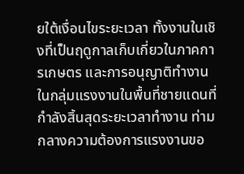ยใต้เงื่อนไขระยะเวลา ทั้งงานในเชิงที่เป็นฤดูกาลเก็บเกี่ยวในภาคการเกษตร และการอนุญาติทำงานในกลุ่มแรงงานในพื้นที่ชายแดนที่กำลังสิ้นสุดระยะเวลาทำงาน ท่ามกลางความต้องการแรงงานขอ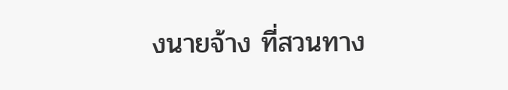งนายจ้าง ที่สวนทาง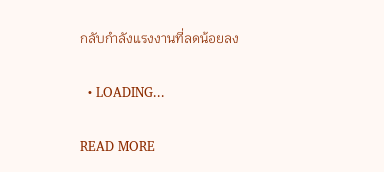กลับกำลังแรงงานที่ลดน้อยลง

  • LOADING...

READ MORE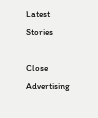Latest Stories

Close Advertising